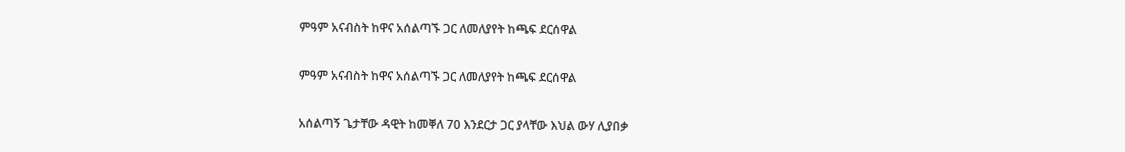ምዓም አናብስት ከዋና አሰልጣኙ ጋር ለመለያየት ከጫፍ ደርሰዋል

ምዓም አናብስት ከዋና አሰልጣኙ ጋር ለመለያየት ከጫፍ ደርሰዋል

አሰልጣኝ ጌታቸው ዳዊት ከመቐለ 70 እንደርታ ጋር ያላቸው እህል ውሃ ሊያበቃ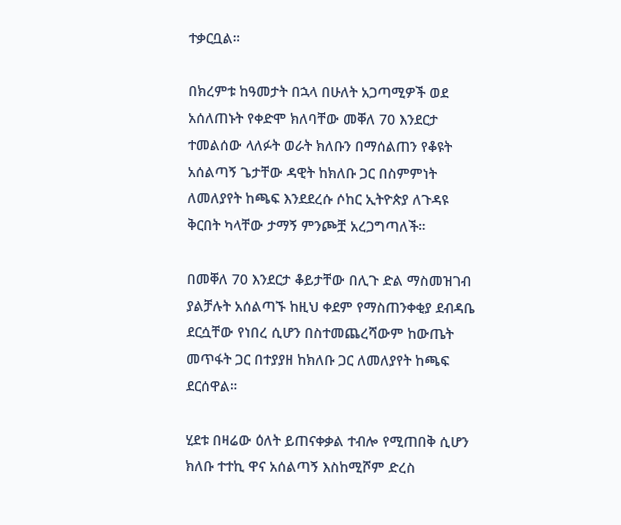ተቃርቧል።

በክረምቱ ከዓመታት በኋላ በሁለት አጋጣሚዎች ወደ አሰለጠኑት የቀድሞ ክለባቸው መቐለ 70 እንደርታ ተመልሰው ላለፉት ወራት ክለቡን በማሰልጠን የቆዩት አሰልጣኝ ጌታቸው ዳዊት ከክለቡ ጋር በስምምነት ለመለያየት ከጫፍ እንደደረሱ ሶከር ኢትዮጵያ ለጉዳዩ ቅርበት ካላቸው ታማኝ ምንጮቿ አረጋግጣለች።

በመቐለ 70 እንደርታ ቆይታቸው በሊጉ ድል ማስመዝገብ ያልቻሉት አሰልጣኙ ከዚህ ቀደም የማስጠንቀቂያ ደብዳቤ ደርሷቸው የነበረ ሲሆን በስተመጨረሻውም ከውጤት መጥፋት ጋር በተያያዘ ከክለቡ ጋር ለመለያየት ከጫፍ ደርሰዋል።

ሂደቱ በዛሬው ዕለት ይጠናቀቃል ተብሎ የሚጠበቅ ሲሆን ክለቡ ተተኪ ዋና አሰልጣኝ እስከሚሾም ድረስ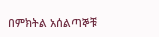በምክትል አሰልጣኞቹ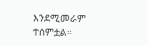እንደሚመራም ተሰምቷል።